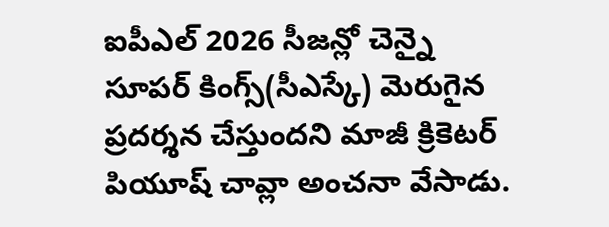ఐపీఎల్ 2026 సీజన్లో చెన్నై సూపర్ కింగ్స్(సీఎస్కే) మెరుగైన ప్రదర్శన చేస్తుందని మాజీ క్రికెటర్ పియూష్ చావ్లా అంచనా వేసాడు.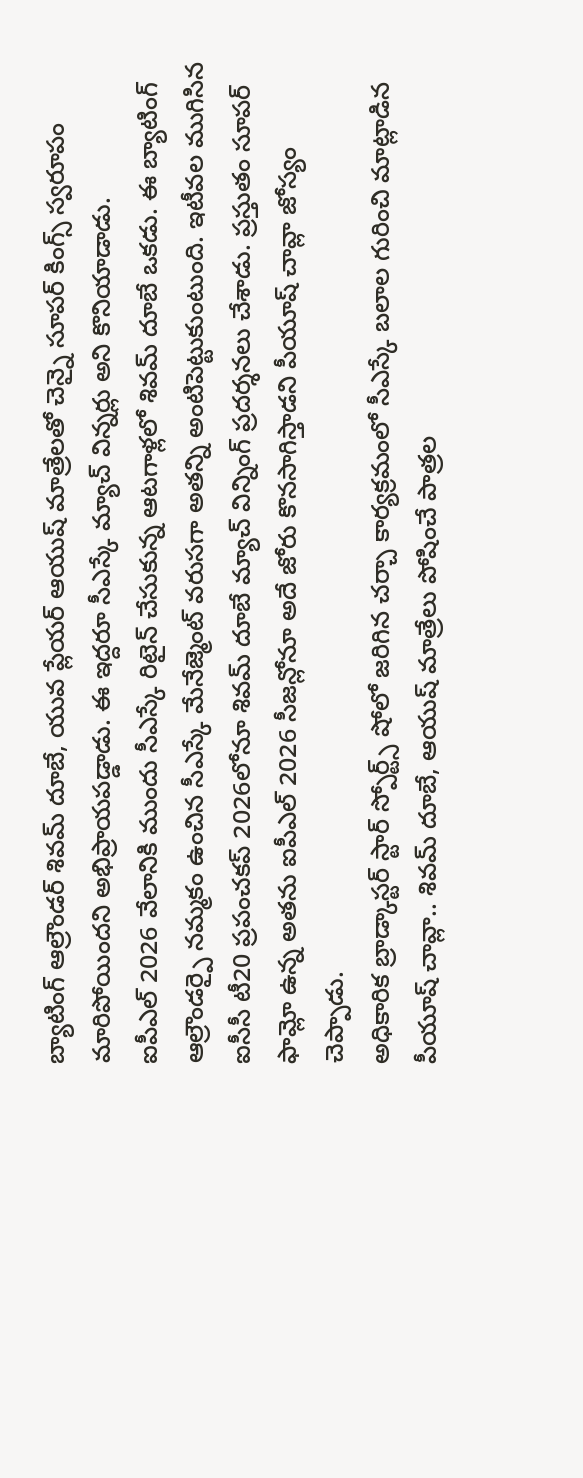బ్యాటింగ్ ఆల్రౌండర్ శివమ్ దూబే, యువ ప్లేయర్ ఆయుష్ మాత్రేలతో చెన్నై సూపర్ కింగ్స్ స్వరూపం మారిపోయిందని అభిప్రాయపడ్డాడు. ఈ ఇద్దరూ సీఎస్కే మ్యాచ్ విన్నర్లు అని కొనియాడాడు.
ఐపీఎల్ 2026 వేలానికి ముందు సీఎస్కే రిటైన్ చేసుకున్న ఆటగాళ్లలో శివమ్ దూబే ఒకడు. ఈ బ్యాటింగ్ ఆల్రౌండర్పై నమ్మకం ఉంచిన సీఎస్కే మేనేజ్మెంట్ వరుసగా అతన్ని అంటిపెట్టుకుంటుంది. ఇటీవల ముగిసిన ఐసీసీ టీ20 ప్రపంచకప్ 2026లోనూ శివమ్ దూబే మ్యాచ్ విన్నింగ్ ప్రదర్శనలు చేశాడు. ప్రస్తుతం సూపర్ ఫామ్లో ఉన్న అతను ఐపీఎల్ 2026 సీజన్లోనూ అదే జోరు కొనసాగిస్తాడని పీయూష్ చావ్లా జోస్యం చెప్పాడు.
అధికారిక బ్రాడ్కాస్టర్ స్టార్ స్పోర్ట్స్ షోలో జరిగిన చర్చా కార్యక్రమంలో సీఎస్కే బలాల గురించి మాట్లాడిన పీయూష్ చావ్లా.. శివమ్ దూబే, ఆయుష్ మాత్రేలు పోషించే పాత్రల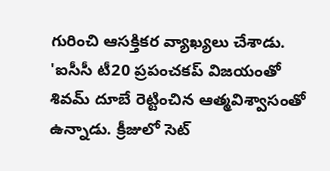గురించి ఆసక్తికర వ్యాఖ్యలు చేశాడు. 'ఐసీసీ టీ20 ప్రపంచకప్ విజయంతో శివమ్ దూబే రెట్టించిన ఆత్మవిశ్వాసంతో ఉన్నాడు. క్రీజులో సెట్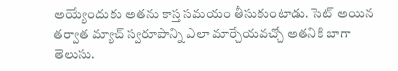అయ్యేందుకు అతను కాస్త సమయం తీసుకుంటాడు. సెట్ అయిన తర్వాత మ్యాచ్ స్వరూపాన్ని ఎలా మార్చేయవచ్చో అతనికి బాగా తెలుసు.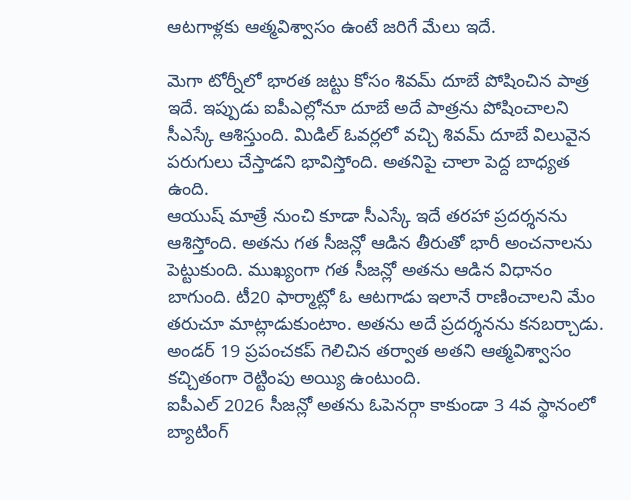ఆటగాళ్లకు ఆత్మవిశ్వాసం ఉంటే జరిగే మేలు ఇదే.

మెగా టోర్నీలో భారత జట్టు కోసం శివమ్ దూబే పోషించిన పాత్ర ఇదే. ఇప్పుడు ఐపీఎల్లోనూ దూబే అదే పాత్రను పోషించాలని సీఎస్కే ఆశిస్తుంది. మిడిల్ ఓవర్లలో వచ్చి శివమ్ దూబే విలువైన పరుగులు చేస్తాడని భావిస్తోంది. అతనిపై చాలా పెద్ద బాధ్యత ఉంది.
ఆయుష్ మాత్రే నుంచి కూడా సీఎస్కే ఇదే తరహా ప్రదర్శనను ఆశిస్తోంది. అతను గత సీజన్లో ఆడిన తీరుతో భారీ అంచనాలను పెట్టుకుంది. ముఖ్యంగా గత సీజన్లో అతను ఆడిన విధానం బాగుంది. టీ20 ఫార్మాట్లో ఓ ఆటగాడు ఇలానే రాణించాలని మేం తరుచూ మాట్లాడుకుంటాం. అతను అదే ప్రదర్శనను కనబర్చాడు. అండర్ 19 ప్రపంచకప్ గెలిచిన తర్వాత అతని ఆత్మవిశ్వాసం కచ్చితంగా రెట్టింపు అయ్యి ఉంటుంది.
ఐపీఎల్ 2026 సీజన్లో అతను ఓపెనర్గా కాకుండా 3 4వ స్థానంలో బ్యాటింగ్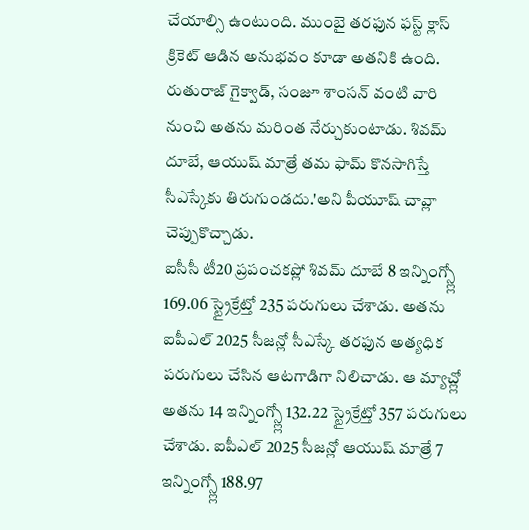చేయాల్సి ఉంటుంది. ముంబై తరఫున ఫస్ట్ క్లాస్ క్రికెట్ ఆడిన అనుభవం కూడా అతనికి ఉంది. రుతురాజ్ గైక్వాడ్, సంజూ శాంసన్ వంటి వారి నుంచి అతను మరింత నేర్చుకుంటాడు. శివమ్ దూబే, ఆయుష్ మాత్రే తమ ఫామ్ కొనసాగిస్తే సీఎస్కేకు తిరుగుండదు.'అని పీయూష్ చావ్లా చెప్పుకొచ్చాడు.
ఐసీసీ టీ20 ప్రపంచకప్లో శివమ్ దూబే 8 ఇన్నింగ్స్ల్లో 169.06 స్ట్రైక్రేట్తో 235 పరుగులు చేశాడు. అతను ఐపీఎల్ 2025 సీజన్లో సీఎస్కే తరఫున అత్యధిక పరుగులు చేసిన ఆటగాడిగా నిలిచాడు. ఆ మ్యాచ్ల్లో అతను 14 ఇన్నింగ్స్ల్లో 132.22 స్ట్రైక్రేట్తో 357 పరుగులు చేశాడు. ఐపీఎల్ 2025 సీజన్లో ఆయుష్ మాత్రే 7 ఇన్నింగ్స్ల్లో 188.97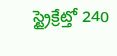స్ట్రైక్రేట్తో 240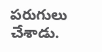పరుగులు చేశాడు.